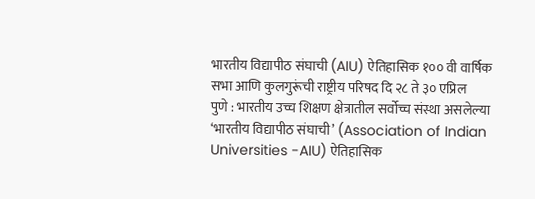भारतीय विद्यापीठ संघाची (AIU) ऐतिहासिक १०० वी वार्षिक सभा आणि कुलगुरूंची राष्ट्रीय परिषद दि २८ ते ३० एप्रिल
पुणे : भारतीय उच्च शिक्षण क्षेत्रातील सर्वोच्च संस्था असलेल्या ‘भारतीय विद्यापीठ संघाची’ (Association of Indian Universities -AIU) ऐतिहासिक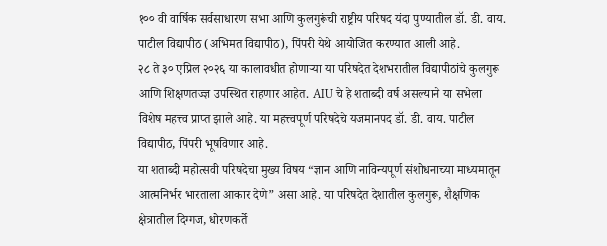१०० वी वार्षिक सर्वसाधारण सभा आणि कुलगुरूंची राष्ट्रीय परिषद यंदा पुण्यातील डॉ. डी. वाय. पाटील विद्यापीठ (अभिमत विद्यापीठ), पिंपरी येथे आयोजित करण्यात आली आहे.
२८ ते ३० एप्रिल २०२६ या कालावधीत होणाऱ्या या परिषदेत देशभरातील विद्यापीठांचे कुलगुरू आणि शिक्षणतज्ज्ञ उपस्थित राहणार आहेत. AIU चे हे शताब्दी वर्ष असल्याने या सभेला विशेष महत्त्व प्राप्त झाले आहे. या महत्त्वपूर्ण परिषदेचे यजमानपद डॉ. डी. वाय. पाटील विद्यापीठ, पिंपरी भूषविणार आहे.
या शताब्दी महोत्सवी परिषदेचा मुख्य विषय “ज्ञान आणि नाविन्यपूर्ण संशोधनाच्या माध्यमातून आत्मनिर्भर भारताला आकार देणे” असा आहे. या परिषदेत देशातील कुलगुरू, शैक्षणिक क्षेत्रातील दिग्गज, धोरणकर्ते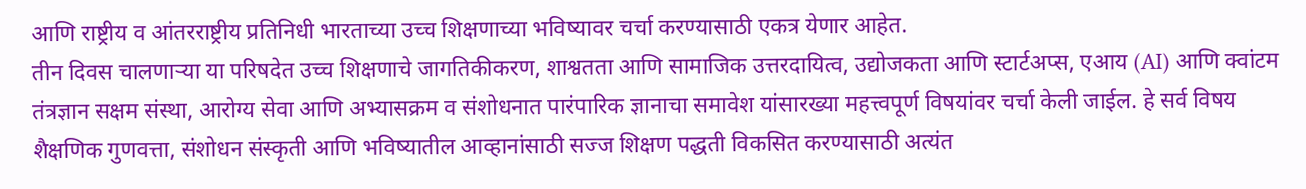आणि राष्ट्रीय व आंतरराष्ट्रीय प्रतिनिधी भारताच्या उच्च शिक्षणाच्या भविष्यावर चर्चा करण्यासाठी एकत्र येणार आहेत.
तीन दिवस चालणाऱ्या या परिषदेत उच्च शिक्षणाचे जागतिकीकरण, शाश्वतता आणि सामाजिक उत्तरदायित्व, उद्योजकता आणि स्टार्टअप्स, एआय (AI) आणि क्वांटम तंत्रज्ञान सक्षम संस्था, आरोग्य सेवा आणि अभ्यासक्रम व संशोधनात पारंपारिक ज्ञानाचा समावेश यांसारख्या महत्त्वपूर्ण विषयांवर चर्चा केली जाईल. हे सर्व विषय शैक्षणिक गुणवत्ता, संशोधन संस्कृती आणि भविष्यातील आव्हानांसाठी सज्ज शिक्षण पद्धती विकसित करण्यासाठी अत्यंत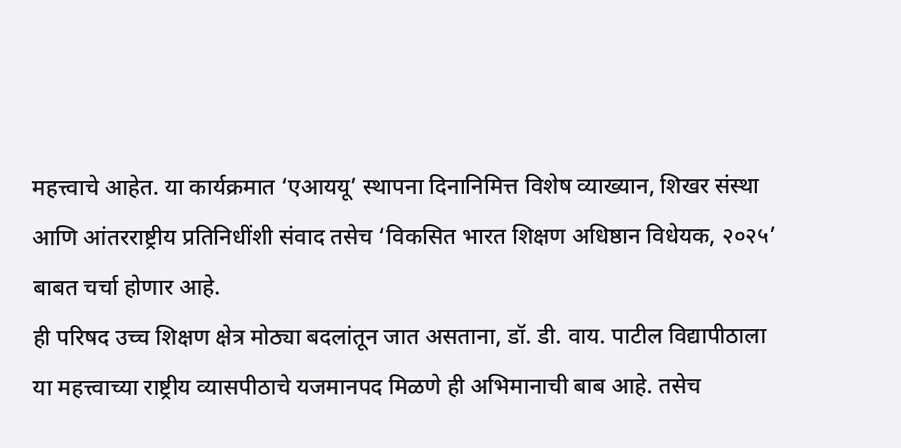महत्त्वाचे आहेत. या कार्यक्रमात ‘एआययू’ स्थापना दिनानिमित्त विशेष व्याख्यान, शिखर संस्था आणि आंतरराष्ट्रीय प्रतिनिधींशी संवाद तसेच ‘विकसित भारत शिक्षण अधिष्ठान विधेयक, २०२५’ बाबत चर्चा होणार आहे.
ही परिषद उच्च शिक्षण क्षेत्र मोठ्या बदलांतून जात असताना, डॉ. डी. वाय. पाटील विद्यापीठाला या महत्त्वाच्या राष्ट्रीय व्यासपीठाचे यजमानपद मिळणे ही अभिमानाची बाब आहे. तसेच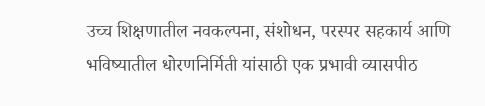उच्च शिक्षणातील नवकल्पना, संशोधन, परस्पर सहकार्य आणि भविष्यातील धोरणनिर्मिती यांसाठी एक प्रभावी व्यासपीठ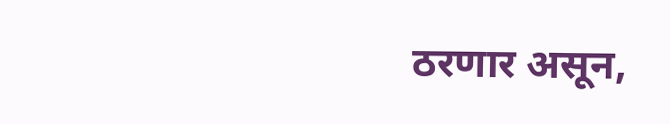ठरणार असून,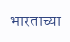भारताच्या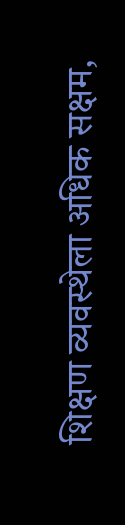शिक्षण व्यवस्थेला अधिक सक्षम,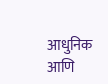आधुनिक आणि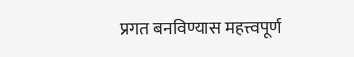प्रगत बनविण्यास महत्त्वपूर्ण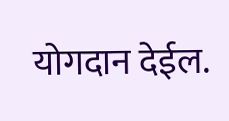योगदान देईल.